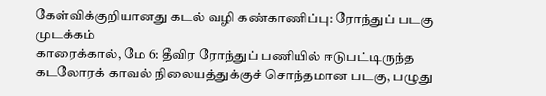கேள்விக்குறியானது கடல் வழி கண்காணிப்பு: ரோந்துப் படகு முடக்கம்
காரைக்கால், மே 6: தீவிர ரோந்துப் பணியில் ஈடுபட்டிருந்த கடலோரக் காவல் நிலையத்துக்குச் சொந்தமான படகு, பழுது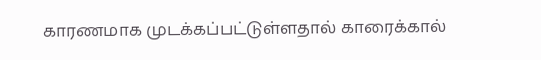காரணமாக முடக்கப்பட்டுள்ளதால் காரைக்கால்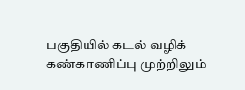பகுதியில் கடல் வழிக் கண்காணிப்பு முற்றிலும்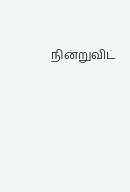நின்றுவிட்